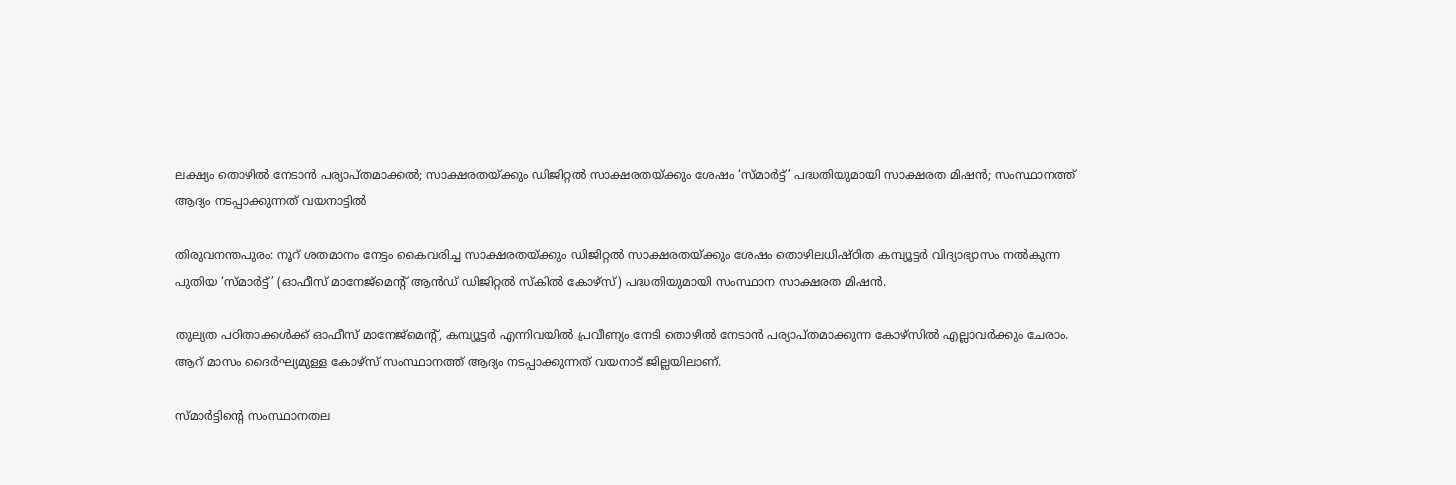ലക്ഷ്യം തൊഴില്‍ നേടാന്‍ പര്യാപ്തമാക്കല്‍; സാക്ഷരതയ്ക്കും ഡിജിറ്റല്‍ സാക്ഷരതയ്ക്കും ശേഷം ‘സ്മാര്‍ട്ട്’ പദ്ധതിയുമായി സാക്ഷരത മിഷന്‍; സംസ്ഥാനത്ത് ആദ്യം നടപ്പാക്കുന്നത് വയനാട്ടില്‍

തിരുവനന്തപുരം: നൂറ് ശതമാനം നേട്ടം കൈവരിച്ച സാക്ഷരതയ്ക്കും ഡിജിറ്റല്‍ സാക്ഷരതയ്ക്കും ശേഷം തൊഴിലധിഷ്ഠിത കമ്പ്യൂട്ടര്‍ വിദ്യാഭ്യാസം നല്‍കുന്ന പുതിയ ‘സ്മാര്‍ട്ട്’ (ഓഫീസ് മാനേജ്‌മെന്റ് ആന്‍ഡ് ഡിജിറ്റല്‍ സ്‌കില്‍ കോഴ്സ്) പദ്ധതിയുമായി സംസ്ഥാന സാക്ഷരത മിഷന്‍.

തുല്യത പഠിതാക്കള്‍ക്ക് ഓഫീസ് മാനേജ്മെന്റ്, കമ്പ്യൂട്ടര്‍ എന്നിവയില്‍ പ്രവീണ്യം നേടി തൊഴില്‍ നേടാന്‍ പര്യാപ്തമാക്കുന്ന കോഴ്സില്‍ എല്ലാവര്‍ക്കും ചേരാം. ആറ് മാസം ദൈര്‍ഘ്യമുള്ള കോഴ്സ് സംസ്ഥാനത്ത് ആദ്യം നടപ്പാക്കുന്നത് വയനാട് ജില്ലയിലാണ്.

സ്മാര്‍ട്ടിന്റെ സംസ്ഥാനതല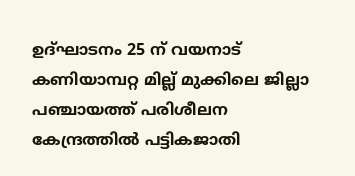ഉദ്ഘാടനം 25 ന് വയനാട് കണിയാമ്പറ്റ മില്ല് മുക്കിലെ ജില്ലാ പഞ്ചായത്ത് പരിശീലന കേന്ദ്രത്തില്‍ പട്ടികജാതി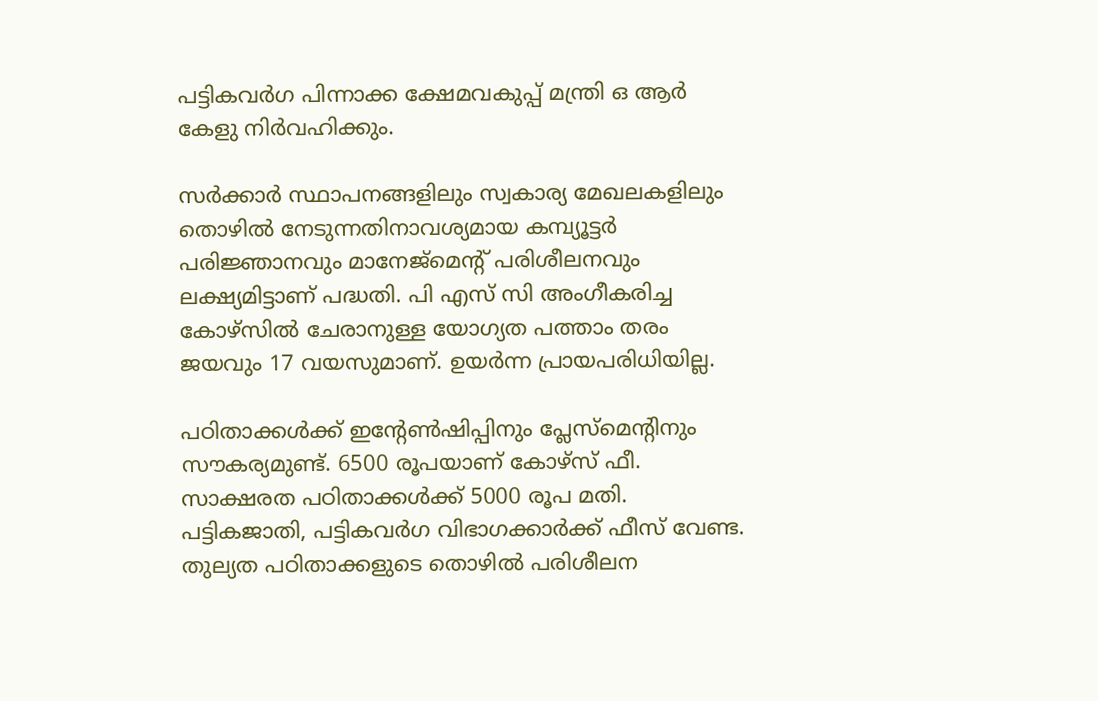പട്ടികവര്‍ഗ പിന്നാക്ക ക്ഷേമവകുപ്പ് മന്ത്രി ഒ ആര്‍ കേളു നിര്‍വഹിക്കും.

സര്‍ക്കാര്‍ സ്ഥാപനങ്ങളിലും സ്വകാര്യ മേഖലകളിലും തൊഴില്‍ നേടുന്നതിനാവശ്യമായ കമ്പ്യൂട്ടര്‍ പരിജ്ഞാനവും മാനേജ്മെന്റ് പരിശീലനവും ലക്ഷ്യമിട്ടാണ് പദ്ധതി. പി എസ് സി അംഗീകരിച്ച കോഴ്സില്‍ ചേരാനുള്ള യോഗ്യത പത്താം തരം ജയവും 17 വയസുമാണ്. ഉയര്‍ന്ന പ്രായപരിധിയില്ല.

പഠിതാക്കള്‍ക്ക് ഇന്റേണ്‍ഷിപ്പിനും പ്ലേസ്മെന്റിനും സൗകര്യമുണ്ട്. 6500 രൂപയാണ് കോഴ്സ് ഫീ. സാക്ഷരത പഠിതാക്കള്‍ക്ക് 5000 രൂപ മതി. പട്ടികജാതി, പട്ടികവര്‍ഗ വിഭാഗക്കാര്‍ക്ക് ഫീസ് വേണ്ട. തുല്യത പഠിതാക്കളുടെ തൊഴില്‍ പരിശീലന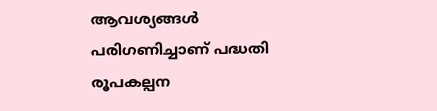ആവശ്യങ്ങള്‍ പരിഗണിച്ചാണ് പദ്ധതി രൂപകല്പന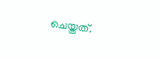ചെയ്തത്.